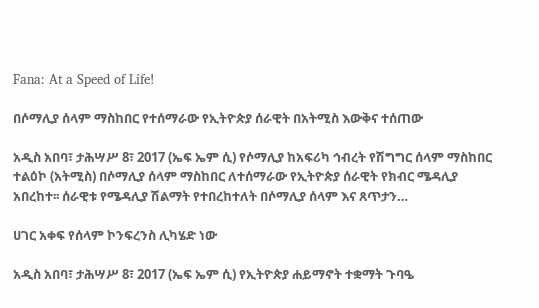Fana: At a Speed of Life!

በሶማሊያ ሰላም ማስከበር የተሰማራው የኢትዮጵያ ሰራዊት በአትሚስ እውቅና ተሰጠው

አዲስ አበባ፣ ታሕሣሥ 8፣ 2017 (ኤፍ ኤም ሲ) የሶማሊያ ከአፍሪካ ኅብረት የሽግግር ሰላም ማስከበር ተልዕኮ (አትሚስ) በሶማሊያ ሰላም ማስከበር ለተሰማራው የኢትዮጵያ ሰራዊት የክብር ሜዳሊያ አበረከተ፡፡ ሰራዊቱ የሜዳሊያ ሽልማት የተበረከተለት በሶማሊያ ሰላም እና ጸጥታን…

ሀገር አቀፍ የሰላም ኮንፍረንስ ሊካሄድ ነው

አዲስ አበባ፣ ታሕሣሥ 8፣ 2017 (ኤፍ ኤም ሲ) የኢትዮጵያ ሐይማኖት ተቋማት ጉባዔ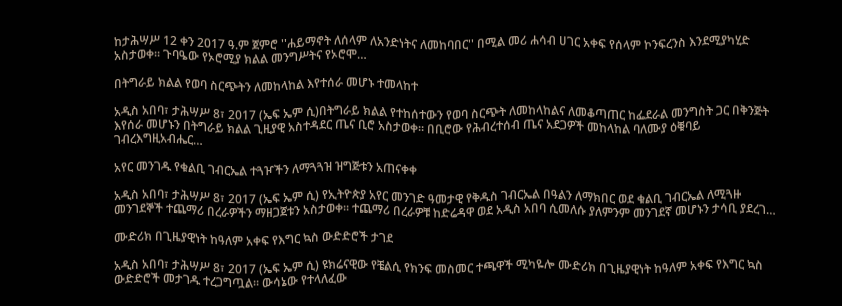ከታሕሣሥ 12 ቀን 2017 ዓ.ም ጀምሮ ''ሐይማኖት ለሰላም ለአንድነትና ለመከባበር'' በሚል መሪ ሐሳብ ሀገር አቀፍ የሰላም ኮንፍረንስ እንደሚያካሂድ አስታወቀ፡፡ ጉባዔው የኦሮሚያ ክልል መንግሥትና የኦሮሞ…

በትግራይ ክልል የወባ ስርጭትን ለመከላከል እየተሰራ መሆኑ ተመላከተ

አዲስ አበባ፣ ታሕሣሥ 8፣ 2017 (ኤፍ ኤም ሲ)በትግራይ ክልል የተከሰተውን የወባ ስርጭት ለመከላከልና ለመቆጣጠር ከፌደራል መንግስት ጋር በቅንጅት እየሰራ መሆኑን በትግራይ ክልል ጊዚያዊ አስተዳደር ጤና ቢሮ አስታወቀ። በቢሮው የሕብረተሰብ ጤና አደጋዎች መከላከል ባለሙያ ዕቑባይ ገብረእግዚአብሔር…

አየር መንገዱ የቁልቢ ገብርኤል ተጓዦችን ለማጓጓዝ ዝግጅቱን አጠናቀቀ

አዲስ አበባ፣ ታሕሣሥ 8፣ 2017 (ኤፍ ኤም ሲ) የኢትዮጵያ አየር መንገድ ዓመታዊ የቅዱስ ገብርኤል በዓልን ለማክበር ወደ ቁልቢ ገብርኤል ለሚጓዙ መንገደኞች ተጨማሪ በረራዎችን ማዘጋጀቱን አስታወቀ፡፡ ተጨማሪ በረራዎቹ ከድሬዳዋ ወደ አዲስ አበባ ሲመለሱ ያለምንም መንገደኛ መሆኑን ታሳቢ ያደረገ…

ሙድሪክ በጊዜያዊነት ከዓለም አቀፍ የእግር ኳስ ውድድሮች ታገደ

አዲስ አበባ፣ ታሕሣሥ 8፣ 2017 (ኤፍ ኤም ሲ) ዩክሬናዊው የቼልሲ የክንፍ መስመር ተጫዋች ሚካዬሎ ሙድሪክ በጊዜያዊነት ከዓለም አቀፍ የእግር ኳስ ውድድሮች መታገዱ ተረጋግጧል፡፡ ውሳኔው የተላለፈው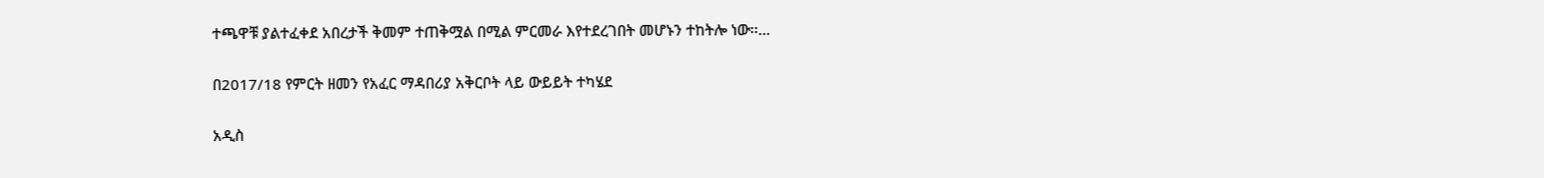ተጫዋቹ ያልተፈቀደ አበረታች ቅመም ተጠቅሟል በሚል ምርመራ እየተደረገበት መሆኑን ተከትሎ ነው፡፡…

በ2017/18 የምርት ዘመን የአፈር ማዳበሪያ አቅርቦት ላይ ውይይት ተካሄደ

አዲስ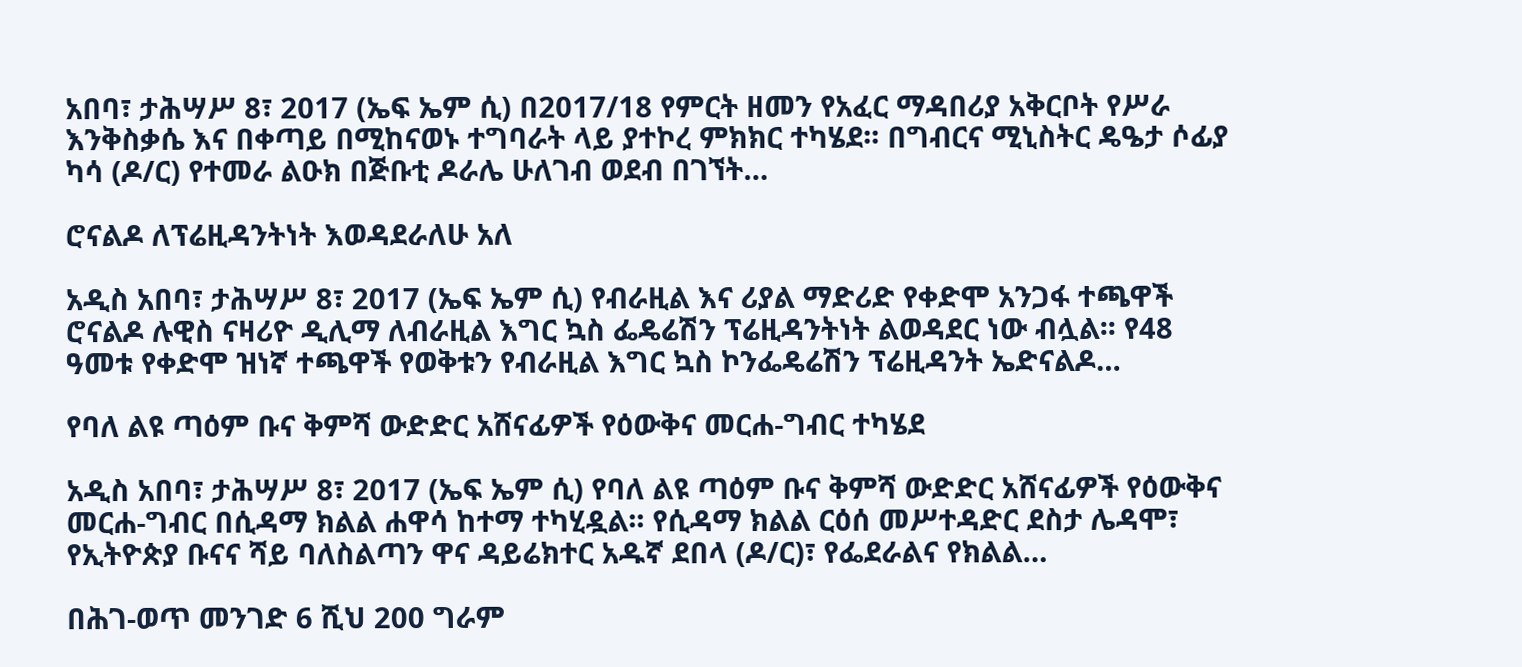አበባ፣ ታሕሣሥ 8፣ 2017 (ኤፍ ኤም ሲ) በ2017/18 የምርት ዘመን የአፈር ማዳበሪያ አቅርቦት የሥራ እንቅስቃሴ እና በቀጣይ በሚከናወኑ ተግባራት ላይ ያተኮረ ምክክር ተካሄደ፡፡ በግብርና ሚኒስትር ዴዔታ ሶፊያ ካሳ (ዶ/ር) የተመራ ልዑክ በጅቡቲ ዶራሌ ሁለገብ ወደብ በገኘት…

ሮናልዶ ለፕሬዚዳንትነት እወዳደራለሁ አለ

አዲስ አበባ፣ ታሕሣሥ 8፣ 2017 (ኤፍ ኤም ሲ) የብራዚል እና ሪያል ማድሪድ የቀድሞ አንጋፋ ተጫዋች ሮናልዶ ሉዊስ ናዛሪዮ ዲሊማ ለብራዚል እግር ኳስ ፌዴሬሽን ፕሬዚዳንትነት ልወዳደር ነው ብሏል፡፡ የ48 ዓመቱ የቀድሞ ዝነኛ ተጫዋች የወቅቱን የብራዚል እግር ኳስ ኮንፌዴሬሽን ፕሬዚዳንት ኤድናልዶ…

የባለ ልዩ ጣዕም ቡና ቅምሻ ውድድር አሸናፊዎች የዕውቅና መርሐ-ግብር ተካሄደ

አዲስ አበባ፣ ታሕሣሥ 8፣ 2017 (ኤፍ ኤም ሲ) የባለ ልዩ ጣዕም ቡና ቅምሻ ውድድር አሸናፊዎች የዕውቅና መርሐ-ግብር በሲዳማ ክልል ሐዋሳ ከተማ ተካሂዷል፡፡ የሲዳማ ክልል ርዕሰ መሥተዳድር ደስታ ሌዳሞ፣ የኢትዮጵያ ቡናና ሻይ ባለስልጣን ዋና ዳይሬክተር አዱኛ ደበላ (ዶ/ር)፣ የፌደራልና የክልል…

በሕገ-ወጥ መንገድ 6 ሺህ 200 ግራም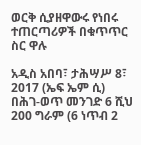ወርቅ ሲያዘዋውሩ የነበሩ ተጠርጣሪዎች በቁጥጥር ስር ዋሉ

አዲስ አበባ፣ ታሕሣሥ 8፣ 2017 (ኤፍ ኤም ሲ) በሕገ-ወጥ መንገድ 6 ሺህ 200 ግራም (6 ነጥብ 2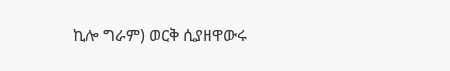ኪሎ ግራም) ወርቅ ሲያዘዋውሩ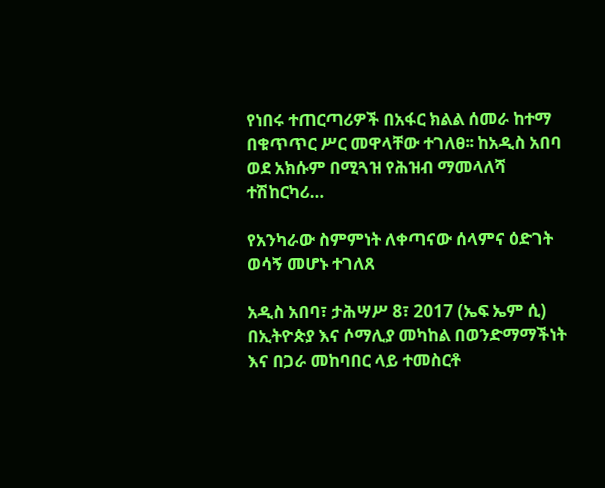የነበሩ ተጠርጣሪዎች በአፋር ክልል ሰመራ ከተማ በቁጥጥር ሥር መዋላቸው ተገለፀ፡፡ ከአዲስ አበባ ወደ አክሱም በሚጓዝ የሕዝብ ማመላለሻ ተሽከርካሪ…

የአንካራው ስምምነት ለቀጣናው ሰላምና ዕድገት ወሳኝ መሆኑ ተገለጸ

አዲስ አበባ፣ ታሕሣሥ 8፣ 2017 (ኤፍ ኤም ሲ) በኢትዮጵያ እና ሶማሊያ መካከል በወንድማማችነት እና በጋራ መከባበር ላይ ተመስርቶ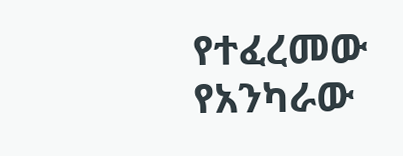የተፈረመው የአንካራው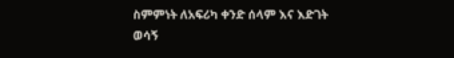ስምምነት ለአፍሪካ ቀንድ ሰላም እና እድገት ወሳኝ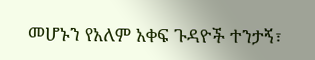መሆኑን የአለም አቀፍ ጉዳዮች ተንታኝ፣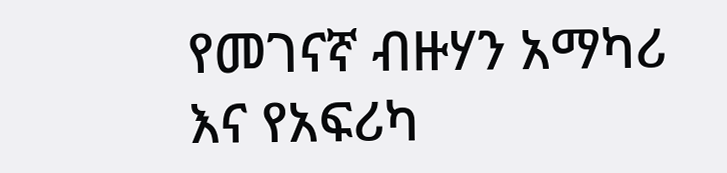የመገናኛ ብዙሃን አማካሪ እና የአፍሪካ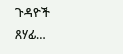ጉዳዮች ጸሃፊ…